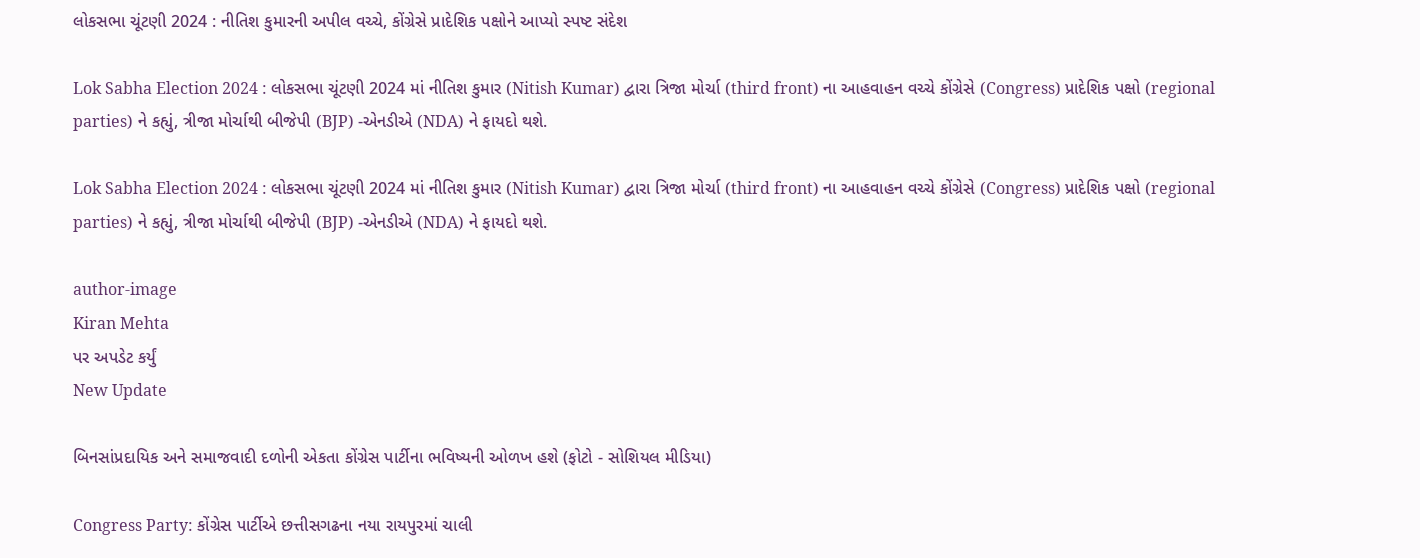લોકસભા ચૂંટણી 2024 : નીતિશ કુમારની અપીલ વચ્ચે, કોંગ્રેસે પ્રાદેશિક પક્ષોને આપ્યો સ્પષ્ટ સંદેશ

Lok Sabha Election 2024 : લોકસભા ચૂંટણી 2024 માં નીતિશ કુમાર (Nitish Kumar) દ્વારા ત્રિજા મોર્ચા (third front) ના આહવાહન વચ્ચે કોંગ્રેસે (Congress) પ્રાદેશિક પક્ષો (regional parties) ને કહ્યું, ત્રીજા મોર્ચાથી બીજેપી (BJP) -એનડીએ (NDA) ને ફાયદો થશે.

Lok Sabha Election 2024 : લોકસભા ચૂંટણી 2024 માં નીતિશ કુમાર (Nitish Kumar) દ્વારા ત્રિજા મોર્ચા (third front) ના આહવાહન વચ્ચે કોંગ્રેસે (Congress) પ્રાદેશિક પક્ષો (regional parties) ને કહ્યું, ત્રીજા મોર્ચાથી બીજેપી (BJP) -એનડીએ (NDA) ને ફાયદો થશે.

author-image
Kiran Mehta
પર અપડેટ કર્યું
New Update

બિનસાંપ્રદાયિક અને સમાજવાદી દળોની એકતા કોંગ્રેસ પાર્ટીના ભવિષ્યની ઓળખ હશે (ફોટો - સોશિયલ મીડિયા)

Congress Party: કોંગ્રેસ પાર્ટીએ છત્તીસગઢના નયા રાયપુરમાં ચાલી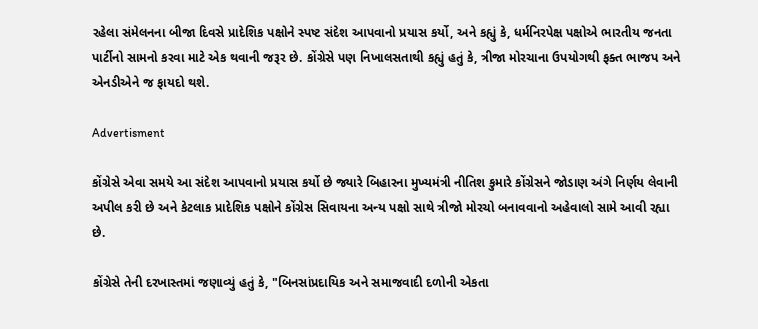રહેલા સંમેલનના બીજા દિવસે પ્રાદેશિક પક્ષોને સ્પષ્ટ સંદેશ આપવાનો પ્રયાસ કર્યો, અને કહ્યું કે, ધર્મનિરપેક્ષ પક્ષોએ ભારતીય જનતા પાર્ટીનો સામનો કરવા માટે એક થવાની જરૂર છે. કોંગ્રેસે પણ નિખાલસતાથી કહ્યું હતું કે, ત્રીજા મોરચાના ઉપયોગથી ફક્ત ભાજપ અને એનડીએને જ ફાયદો થશે.

Advertisment

કોંગ્રેસે એવા સમયે આ સંદેશ આપવાનો પ્રયાસ કર્યો છે જ્યારે બિહારના મુખ્યમંત્રી નીતિશ કુમારે કોંગ્રેસને જોડાણ અંગે નિર્ણય લેવાની અપીલ કરી છે અને કેટલાક પ્રાદેશિક પક્ષોને કોંગ્રેસ સિવાયના અન્ય પક્ષો સાથે ત્રીજો મોરચો બનાવવાનો અહેવાલો સામે આવી રહ્યા છે.

કોંગ્રેસે તેની દરખાસ્તમાં જણાવ્યું હતું કે, "બિનસાંપ્રદાયિક અને સમાજવાદી દળોની એકતા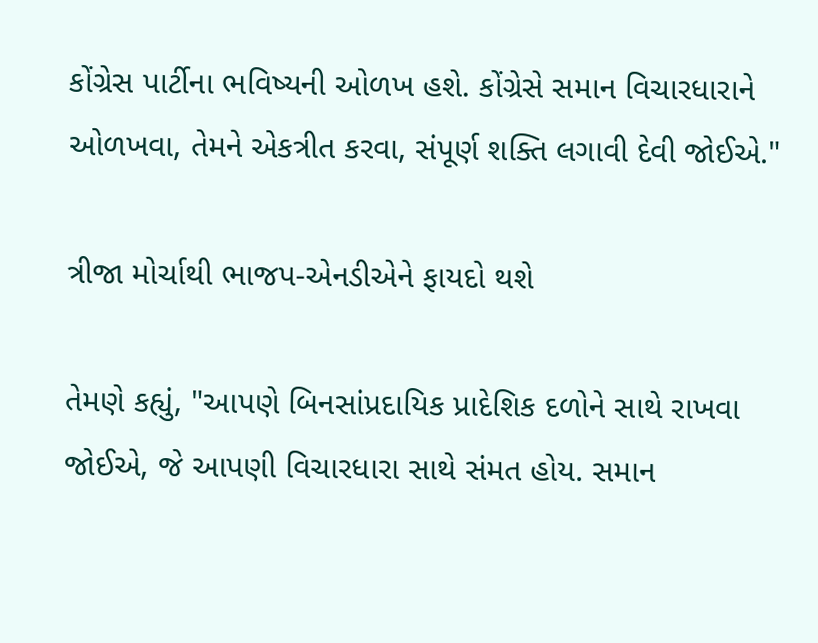કોંગ્રેસ પાર્ટીના ભવિષ્યની ઓળખ હશે. કોંગ્રેસે સમાન વિચારધારાને ઓળખવા, તેમને એકત્રીત કરવા, સંપૂર્ણ શક્તિ લગાવી દેવી જોઈએ."

ત્રીજા મોર્ચાથી ભાજપ-એનડીએને ફાયદો થશે

તેમણે કહ્યું, "આપણે બિનસાંપ્રદાયિક પ્રાદેશિક દળોને સાથે રાખવા જોઈએ, જે આપણી વિચારધારા સાથે સંમત હોય. સમાન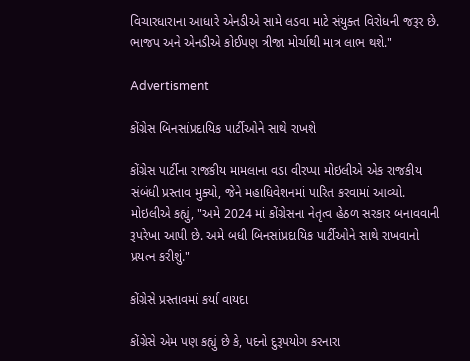વિચારધારાના આધારે એનડીએ સામે લડવા માટે સંયુક્ત વિરોધની જરૂર છે. ભાજપ અને એનડીએ કોઈપણ ત્રીજા મોર્ચાથી માત્ર લાભ થશે."

Advertisment

કોંગ્રેસ બિનસાંપ્રદાયિક પાર્ટીઓને સાથે રાખશે

કોંગ્રેસ પાર્ટીના રાજકીય મામલાના વડા વીરપ્પા મોઇલીએ એક રાજકીય સંબંધી પ્રસ્તાવ મુક્યો, જેને મહાધિવેશનમાં પારિત કરવામાં આવ્યો. મોઇલીએ કહ્યું, "અમે 2024 માં કોંગ્રેસના નેતૃત્વ હેઠળ સરકાર બનાવવાની રૂપરેખા આપી છે. અમે બધી બિનસાંપ્રદાયિક પાર્ટીઓને સાથે રાખવાનો પ્રયત્ન કરીશું."

કોંગ્રેસે પ્રસ્તાવમાં કર્યા વાયદા

કોંગ્રેસે એમ પણ કહ્યું છે કે, પદનો દુરૂપયોગ કરનારા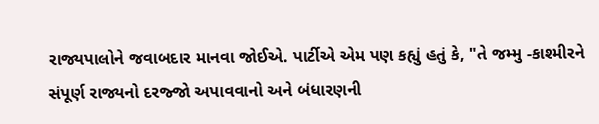રાજ્યપાલોને જવાબદાર માનવા જોઈએ. પાર્ટીએ એમ પણ કહ્યું હતું કે, "તે જમ્મુ -કાશ્મીરને સંપૂર્ણ રાજ્યનો દરજ્જો અપાવવાનો અને બંધારણની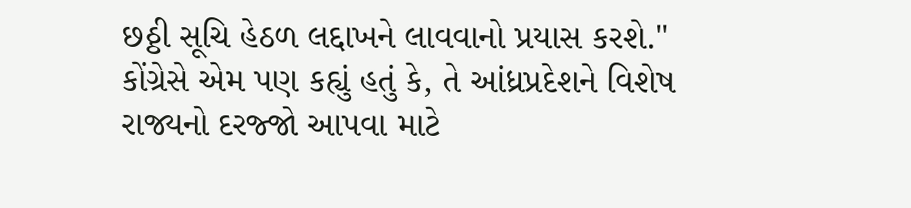છઠ્ઠી સૂચિ હેઠળ લદ્દાખને લાવવાનો પ્રયાસ કરશે." કોંગ્રેસે એમ પણ કહ્યું હતું કે, તે આંધ્રપ્રદેશને વિશેષ રાજ્યનો દરજ્જો આપવા માટે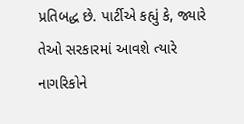પ્રતિબદ્ધ છે. પાર્ટીએ કહ્યું કે, જ્યારે તેઓ સરકારમાં આવશે ત્યારે નાગરિકોને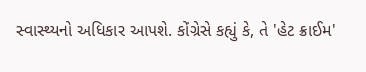સ્વાસ્થ્યનો અધિકાર આપશે. કોંગ્રેસે કહ્યું કે, તે 'હેટ ક્રાઈમ'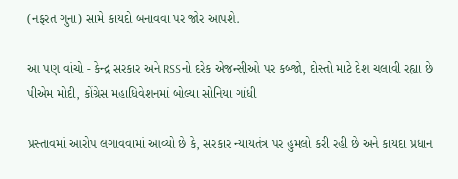(નફરત ગુના) સામે કાયદો બનાવવા પર જોર આપશે.

આ પણ વાંચો - કેન્દ્ર સરકાર અને RSSનો દરેક એજન્સીઓ પર કબ્જો, દોસ્તો માટે દેશ ચલાવી રહ્યા છે પીએમ મોદી, કોંગ્રેસ મહાધિવેશનમાં બોલ્યા સોનિયા ગાંધી

પ્રસ્તાવમાં આરોપ લગાવવામાં આવ્યો છે કે, સરકાર ન્યાયતંત્ર પર હુમલો કરી રહી છે અને કાયદા પ્રધાન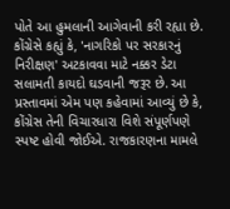પોતે આ હુમલાની આગેવાની કરી રહ્યા છે. કોંગ્રેસે કહ્યું કે, 'નાગરિકો પર સરકારનું નિરીક્ષણ' અટકાવવા માટે નક્કર ડેટા સલામતી કાયદો ઘડવાની જરૂર છે. આ પ્રસ્તાવમાં એમ પણ કહેવામાં આવ્યું છે કે, કોંગ્રેસ તેની વિચારધારા વિશે સંપૂર્ણપણે સ્પષ્ટ હોવી જોઈએ. રાજકારણના મામલે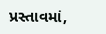પ્રસ્તાવમાં,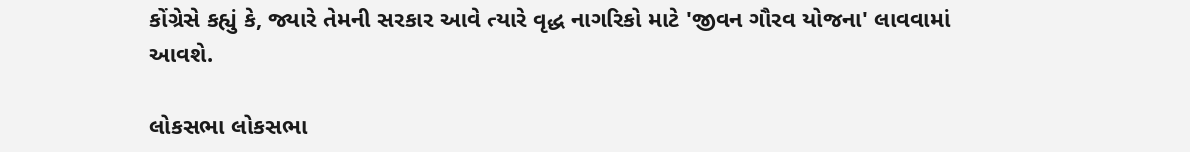કોંગ્રેસે કહ્યું કે, જ્યારે તેમની સરકાર આવે ત્યારે વૃદ્ધ નાગરિકો માટે 'જીવન ગૌરવ યોજના' લાવવામાં આવશે.

લોકસભા લોકસભા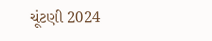ચૂંટણી 2024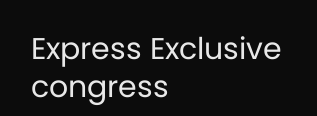Express Exclusive congress